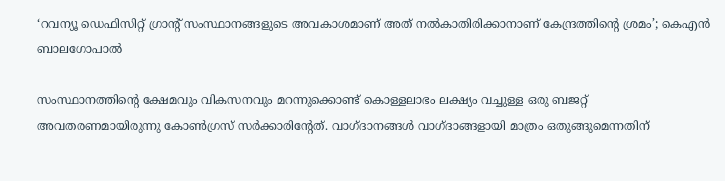‘റവന്യൂ ഡെഫിസിറ്റ് ഗ്രാന്റ് സംസ്ഥാനങ്ങളുടെ അവകാശമാണ് അത് നൽകാതിരിക്കാനാണ് കേന്ദ്രത്തിന്റെ ശ്രമം’; കെഎൻ ബാലഗോപാൽ

സംസ്ഥാനത്തിന്റെ ക്ഷേമവും വികസനവും മറന്നുക്കൊണ്ട് കൊള്ളലാഭം ലക്ഷ്യം വച്ചുള്ള ഒരു ബജറ്റ് അവതരണമായിരുന്നു കോൺഗ്രസ് സർക്കാരിന്റേത്. വാഗ്ദാനങ്ങൾ വാഗ്ദാങ്ങളായി മാത്രം ഒതുങ്ങുമെന്നതിന്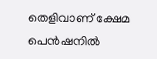തെളിവാണ് ക്ഷേമ പെൻഷനിൽ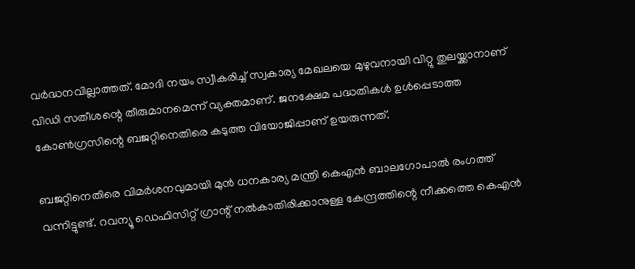വർദ്ധനവില്ലാത്തത്. മോദി നയം സ്വീകരിച്ച് സ്വകാര്യ മേഖലയെ മുഴുവനായി വിറ്റു തുലയ്ക്കാനാണ് വിഡി സതീശന്റെ തീരുമാനമെന്ന് വ്യക്തമാണ്. ജനക്ഷേമ പദ്ധതികൾ ഉൾപ്പെടാത്ത കോൺഗ്രസിന്റെ ബജറ്റിനെതിരെ കടുത്ത വിയോജിപ്പാണ് ഉയരുന്നത്.

ബജറ്റിനെതിരെ വിമർശനവുമായി മുൻ ധനകാര്യ മന്ത്രി കെഎൻ ബാലഗോപാൽ രംഗത്ത് വന്നിട്ടുണ്ട്. റവന്യൂ ഡെഫിസിറ്റ് ഗ്രാന്റ് നൽകാതിരിക്കാനുള്ള കേന്ദ്രത്തിന്റെ നീക്കത്തെ കെഎൻ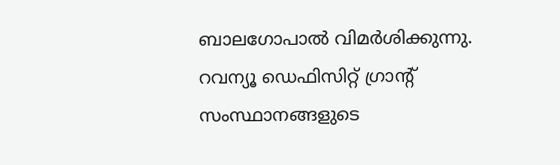ബാലഗോപാൽ വിമർശിക്കുന്നു. റവന്യൂ ഡെഫിസിറ്റ് ഗ്രാന്റ് സംസ്ഥാനങ്ങളുടെ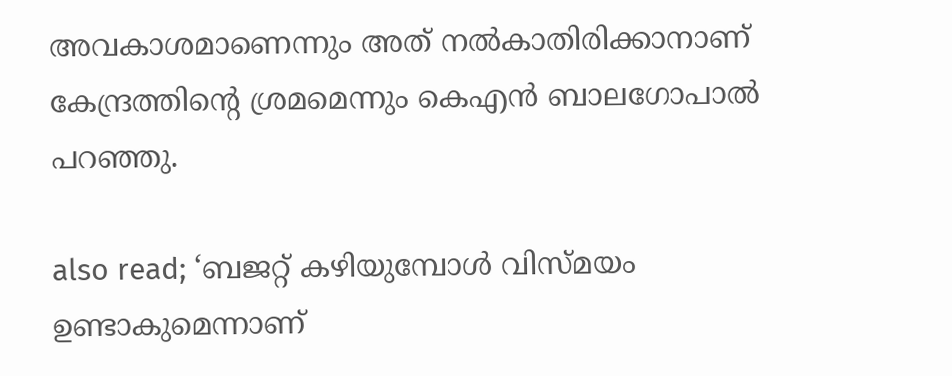അവകാശമാണെന്നും അത് നൽകാതിരിക്കാനാണ് കേന്ദ്രത്തിന്റെ ശ്രമമെന്നും കെഎൻ ബാലഗോപാൽ പറഞ്ഞു.

also read; ‘ബജറ്റ് കഴിയുമ്പോൾ വിസ്മയം ഉണ്ടാകുമെന്നാണ്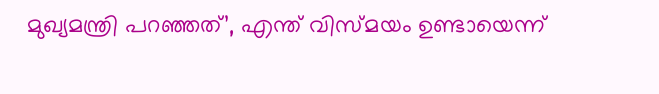മുഖ്യമന്ത്രി പറഞ്ഞത്’, എന്ത് വിസ്മയം ഉണ്ടായെന്ന്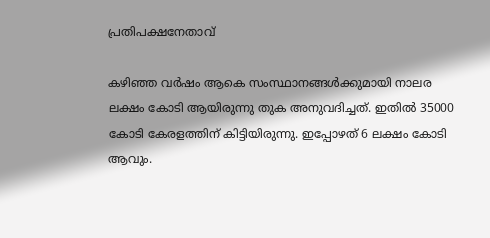പ്രതിപക്ഷനേതാവ്

കഴിഞ്ഞ വർഷം ആകെ സംസ്ഥാനങ്ങൾക്കുമായി നാലര ലക്ഷം കോടി ആയിരുന്നു തുക അനുവദിച്ചത്. ഇതിൽ 35000 കോടി കേരളത്തിന് കിട്ടിയിരുന്നു. ഇപ്പോഴത് 6 ലക്ഷം കോടി ആവും.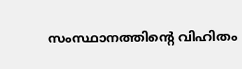സംസ്ഥാനത്തിന്റെ വിഹിതം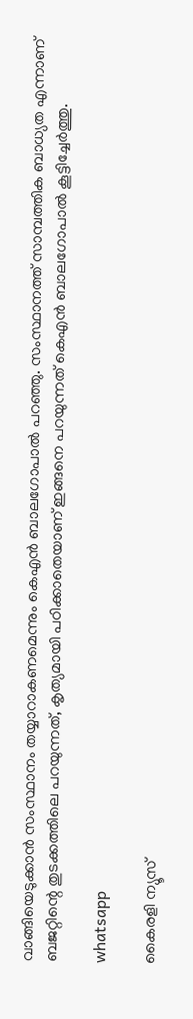വാങ്ങിയെടുക്കാൻ സംസ്ഥാനം തയ്യാറാകണമെന്നും കെഎൻ ബാലഗോപാൽ പറഞ്ഞു. സംസ്ഥാനത്ത് സാമ്പത്തിക ബാധ്യത എന്നാണ് ബജറ്റിന്റെ തുടക്കത്തിലെ പറയുന്നത്, കൃത്യമായി പഠിക്കാതെയാണ് ഇങ്ങനെ പറയുന്നത് കെഎൻ ബാലഗോപാൽ കൂട്ടിച്ചേർത്തു.

whatsapp

കൈരളി ന്യൂസ്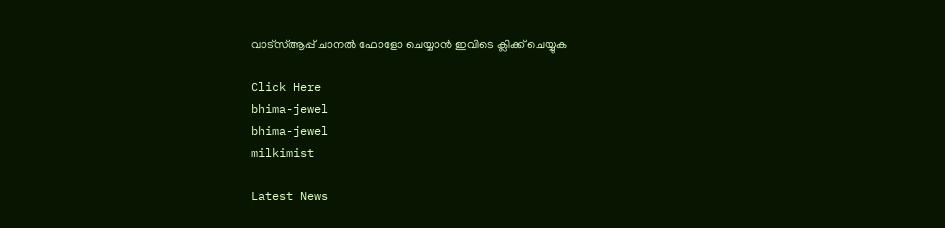വാട്‌സ്ആപ്പ് ചാനല്‍ ഫോളോ ചെയ്യാന്‍ ഇവിടെ ക്ലിക്ക് ചെയ്യുക

Click Here
bhima-jewel
bhima-jewel
milkimist

Latest News